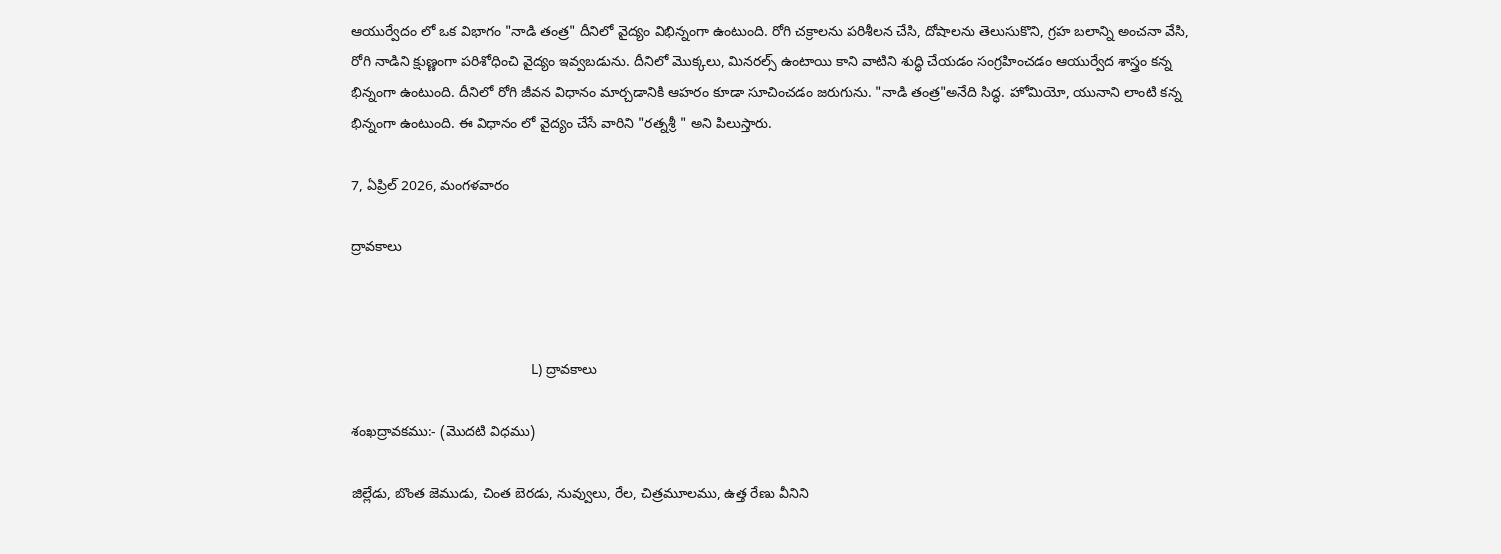ఆయుర్వేదం లో ఒక విభాగం "నాడి తంత్ర" దీనిలో వైద్యం విభిన్నంగా ఉంటుంది. రోగి చక్రాలను పరిశీలన చేసి, దోషాలను తెలుసుకొని, గ్రహ బలాన్ని అంచనా వేసి, రోగి నాడిని క్షుణ్ణంగా పరిశోధించి వైద్యం ఇవ్వబడును. దీనిలో మొక్కలు, మినరల్స్ ఉంటాయి కాని వాటిని శుద్ధి చేయడం సంగ్రహించడం ఆయుర్వేద శాస్త్రం కన్న భిన్నంగా ఉంటుంది. దీనిలో రోగి జీవన విధానం మార్చడానికి ఆహరం కూడా సూచించడం జరుగును. "నాడి తంత్ర"అనేది సిద్ధ. హోమియో, యునాని లాంటి కన్న భిన్నంగా ఉంటుంది. ఈ విధానం లో వైద్యం చేసే వారిని "రత్నశ్రీ " అని పిలుస్తారు.

7, ఏప్రిల్ 2026, మంగళవారం

ద్రావకాలు



                                             L) ద్రావకాలు

శంఖద్రావకము:- (మొదటి విధము)

జిల్లేడు, బొంత జెముడు, చింత బెరడు, నువ్వులు, రేల, చిత్రమూలము, ఉత్త రేణు వీనిని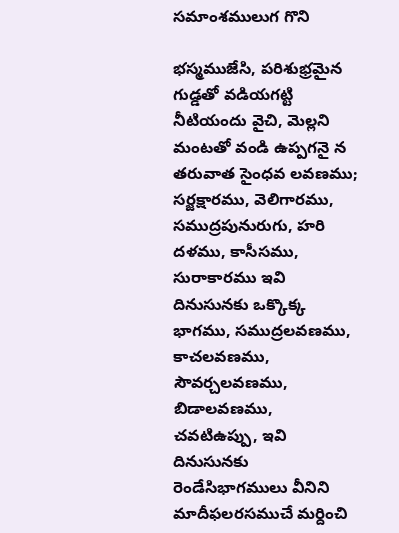సమాంశములుగ గొని

భస్మముజేసి, పరిశుభ్రమైన గుడ్డతో వడియగట్టి నీటియందు వైచి, మెల్లని మంటతో వండి ఉప్పగనై న తరువాత సైంధవ లవణము; సర్జక్షారము, వెలిగారము, సముద్రపునురుగు, హరి దళము, కాసీసము, సురాకారము ఇవి దినుసునకు ఒక్కొక్క భాగము, సముద్రలవణము, కాచలవణము, సౌవర్చలవణము, బిడాలవణము, చవటిఉప్పు, ఇవి దినుసునకు రెండేసిభాగములు వీనిని మాదీఫలరసముచే మర్దించి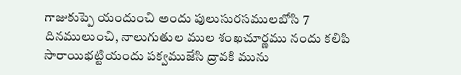గాజుకుప్పె యందుంచి అందు పులుసురసములబోసి 7 దినములుంచి, నాలుగుతుల ముల శంఖచూర్ణము నందు కలిపి సారాయిభట్టియందు పక్వముజేసి ద్రావకి మును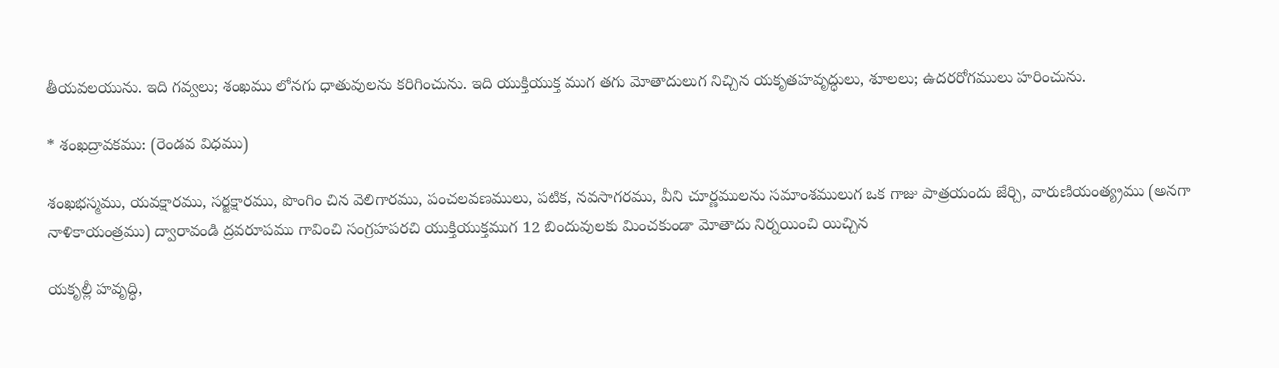తీయవలయును. ఇది గవ్వలు; శంఖము లోనగు ధాతువులను కరిగించును. ఇది యుక్తియుక్త ముగ తగు మోతాదులుగ నిచ్చిన యకృతహవృద్ధులు, శూలలు; ఉదరరోగములు హరించును.

* శంఖద్రావకము: (రెండవ విధము)

శంఖభస్మము, యవక్షారము, సర్జక్షారము, పొంగిం చిన వెలిగారము, పంచలవణములు, పటిక, నవసాగరము, వీని చూర్ణములను సమాంశములుగ ఒక గాజు పాత్రయందు జేర్చి, వారుణియంత్య్రము (అనగా నాళికాయంత్రము) ద్వారావండి ద్రవరూపము గావించి సంగ్రహపరచి యుక్తియుక్తముగ 12 బిందువులకు మించకుండా మోతాదు నిర్నయించి యిచ్చిన

యకృల్లీ హవృద్ధి,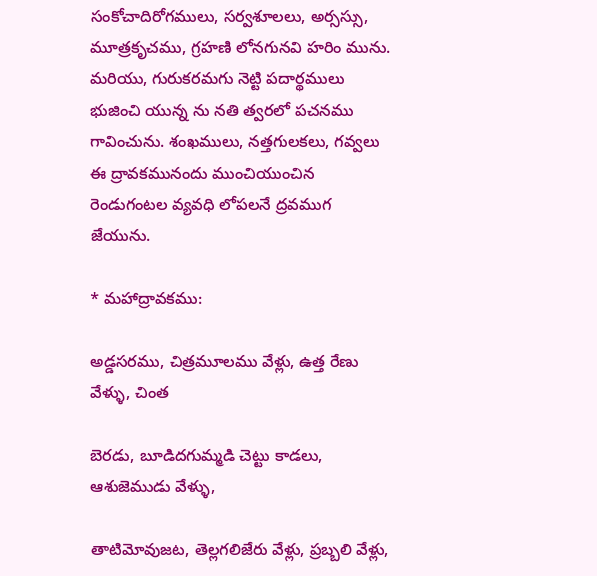సంకోచాదిరోగములు, సర్వశూలలు, అర్సస్సు, మూత్రకృచము, గ్రహణి లోనగునవి హరిం మును. మరియు, గురుకరమగు నెట్టి పదార్థములు భుజించి యున్న ను నతి త్వరలో పచనము గావించును. శంఖములు, నత్తగులకలు, గవ్వలు ఈ ద్రావకమునందు ముంచియుంచిన రెండుగంటల వ్యవధి లోపలనే ద్రవముగ జేయును.

* మహాద్రావకము:

అడ్డసరము, చిత్రమూలము వేళ్లు, ఉత్త రేణు వేళ్ళు, చింత

బెరడు, బూడిదగుమ్మడి చెట్టు కాడలు, ఆశుజెముడు వేళ్ళు,

తాటిమోవుజట, తెల్లగలిజేరు వేళ్లు, ప్రబ్బలి వేళ్లు,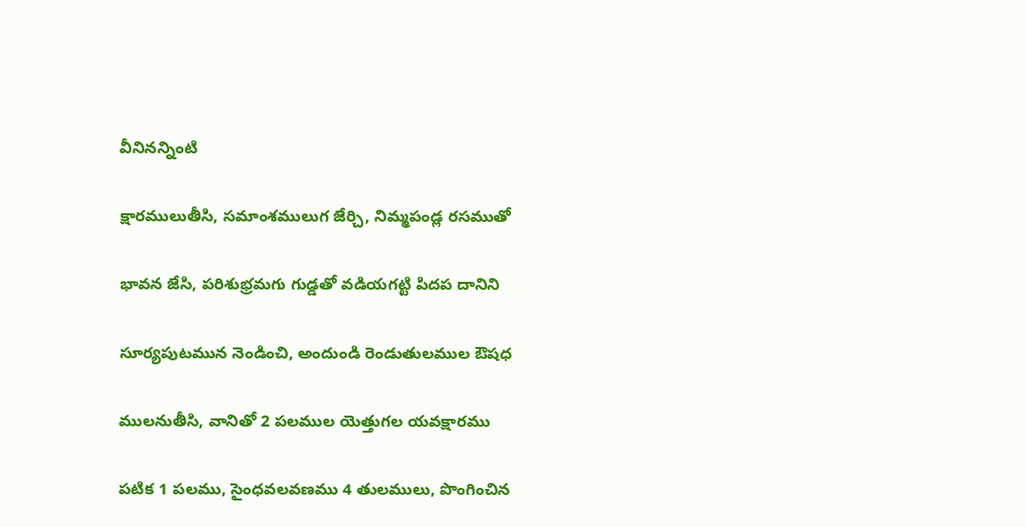వీనినన్నింటి

క్షారములుతీసి, సమాంశములుగ జేర్చి, నిమ్మపండ్ల రసముతో

భావన జేసి, పరిశుభ్రమగు గుడ్డతో వడియగట్టి పిదప దానిని

సూర్యపుటమున నెండించి, అందుండి రెండుతులముల ఔషధ

ములనుతీసి, వానితో 2 పలముల యెత్తుగల యవక్షారము

పటిక 1 పలము, సైంధవలవణము 4 తులములు, పొంగించిన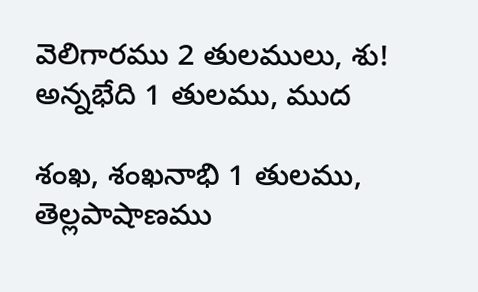వెలిగారము 2 తులములు, శు! అన్నభేది 1 తులము, ముద

శంఖ, శంఖనాభి 1 తులము, తెల్లపాషాణము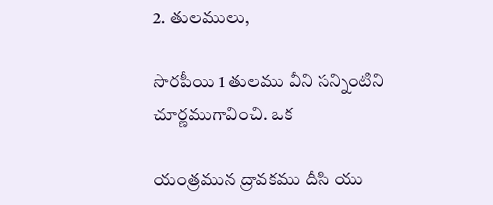2. తులములు,

సొరపీయి 1 తులము వీని సన్నింటిని చూర్ణముగావించి. ఒక

యంత్రమున ద్రావకము దీసి యు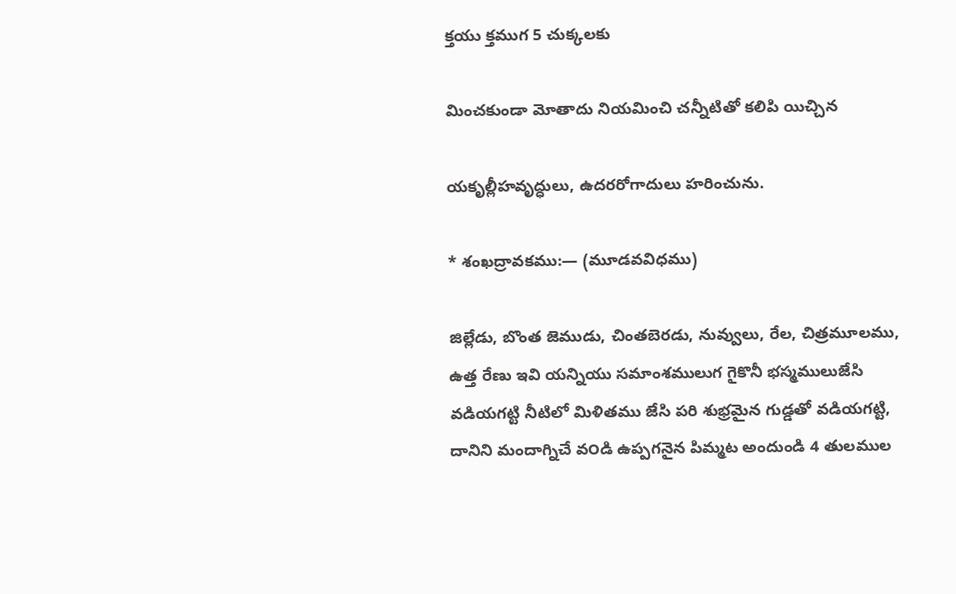క్తయు క్తముగ 5 చుక్కలకు

మించకుండా మోతాదు నియమించి చన్నీటితో కలిపి యిచ్చిన

యకృల్లీహవృద్ధులు, ఉదరరోగాదులు హరించును.

* శంఖద్రావకము:— (మూడవవిధము)

జిల్లేడు, బొంత జెముడు, చింతబెరడు, నువ్వులు, రేల, చిత్రమూలము, ఉత్త రేణు ఇవి యన్నియు సమాంశములుగ గైకొనీ భస్మములుజేసి వడియగట్టి నీటిలో మిళితము జేసి పరి శుభ్రమైన గుడ్డతో వడియగట్టి, దానిని మందాగ్నిచే వ౦డి ఉప్పగనైన పిమ్మట అందుండి 4 తులముల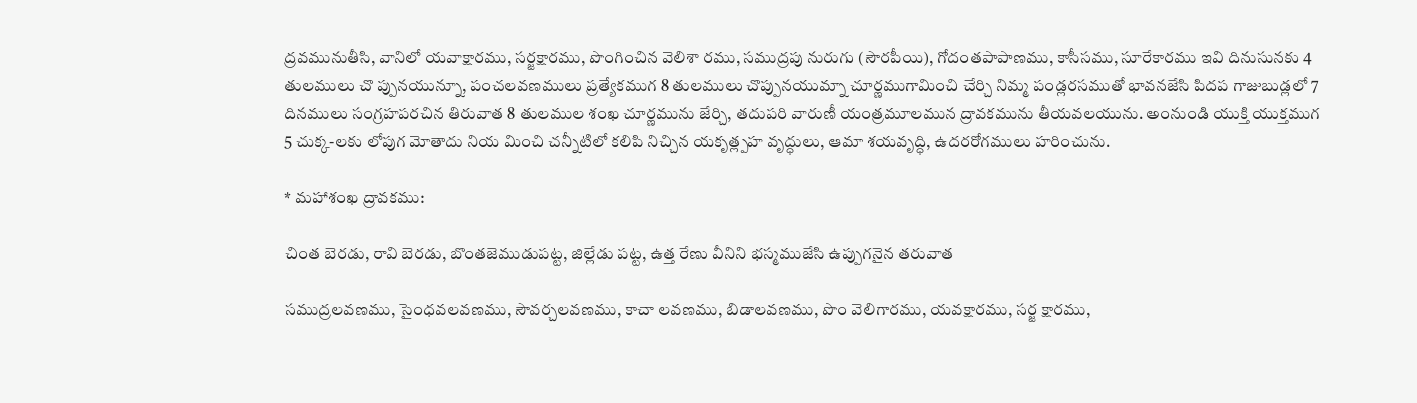ద్రవమునుతీసి, వానిలో యవాక్షారము, సర్జక్షారము, పొంగించిన వెలిశా రము, సముద్రపు నురుగు (సౌరపీయి), గోదంతపాపాణము, కాసీసము, సూరేకారము ఇవి దినుసునకు 4 తులములు చొ ప్పునయున్నూ, పంచలవణములు ప్రత్యేకముగ 8 తులములు చొప్పునయుమ్నా చూర్ణముగామించి చేర్చి నిమ్మ పండ్లరసముతో భావనజేసి పిదప గాజుబుడ్లలో 7 దినములు సంగ్రహపరచిన తిరువాత 8 తులముల శంఖ చూర్ణమును జేర్చి, తదుపరి వారుణీ యంత్రమూలమున ద్రావకమును తీయవలయును. అంనుండి యుక్తి యుక్తముగ 5 చుక్క-లకు లోపుగ మోతాదు నియ మించి చన్నీటిలో కలిపి నిచ్చిన యకృత్ల్పహ వృద్ధులు, ఆమా శయవృద్ధి, ఉదరరోగములు హరించును.

* మహాశంఖ ద్రావకము:

చింత బెరడు, రావి బెరడు, బొంతజెముడుపట్ట, జిల్లేడు పట్ట, ఉత్త రేణు వీనిని భస్మముజేసి ఉప్పుగనైన తరువాత

సముద్రలవణము, సైంధవలవణము, సౌవర్చలవణము, కాచా లవణము, బిడాలవణము, పొం వెలిగారము, యవక్షారము, సర్జ క్షారము,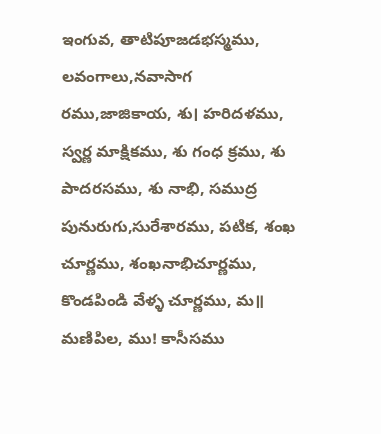ఇంగువ, తాటిపూజడభస్మము, లవంగాలు,నవాసాగ రము,జాజికాయ, శు। హరిదళము, స్వర్ణ మాక్షికము, శు గంధ క్రము, శు పాదరసము, శు నాభి, సముద్ర పునురుగు,సురేశారము, పటిక, శంఖ చూర్ణము, శంఖనాభిచూర్ణము, కొండపిండి వేళ్ళ చూర్ణము, మ॥ మణిపిల, ము! కాసీసము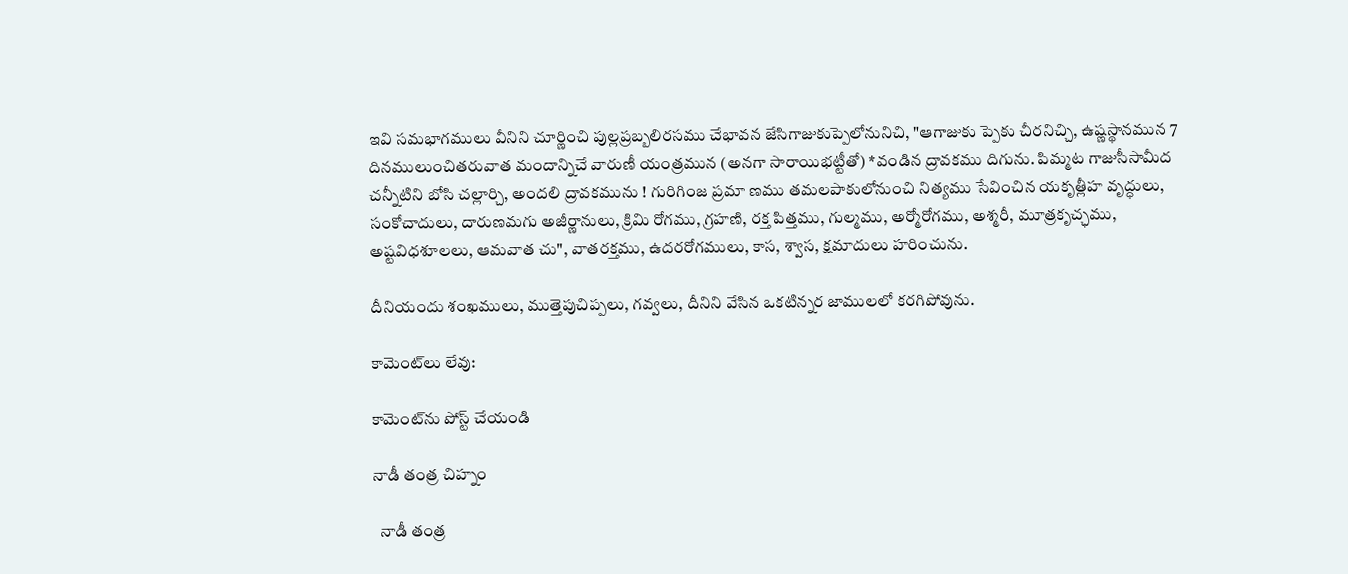ఇవి సమభాగములు వీనిని చూర్ణించి పుల్లప్రబ్బలిరసము చేభావన జేసిగాజుకుప్పెలోనునిచి, "ఆగాజుకు ప్పెకు చీరనిచ్చి, ఉష్ణస్థానమున 7 దినములుంచితరువాత మందాన్నిచే వారుణీ యంత్రమున (అనగా సారాయిభట్టీతో) *వండిన ద్రావకము దిగును. పిమ్మట గాజుసీసామీద చన్నీటిని బోసి చల్లార్చి, అందలి ద్రావకమును ! గురిగింజ ప్రమా ణము తమలపాకులోనుంచి నిత్యము సేవించిన యకృత్లీహ వృద్ధులు, సంకోచాదులు, దారుణమగు అజీర్ణానులు, క్రిమి రోగము, గ్రహణి, రక్త పిత్తము, గుల్మము, అర్మోరోగము, అశ్మరీ, మూత్రకృచ్ఛము, అష్టవిధశూలలు, ఆమవాత చు", వాతరక్తము, ఉదరరోగములు, కాస, శ్వాస, క్షమాదులు హరించును.

దీనియందు శంఖములు, ముత్తెపుచిప్పలు, గవ్వలు, దీనిని వేసిన ఒకటిన్నర జాములలో కరగిపోవును.

కామెంట్‌లు లేవు:

కామెంట్‌ను పోస్ట్ చేయండి

నాడీ తంత్ర చిహ్నం

  నాడీ తంత్ర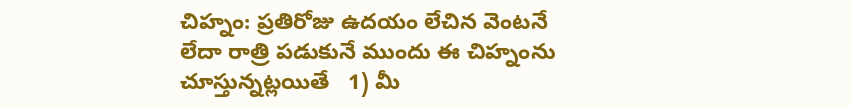చిహ్నం: ప్రతిరోజు ఉదయం లేచిన వెంటనే లేదా రాత్రి పడుకునే ముందు ఈ చిహ్నంను చూస్తున్నట్లయితే   1) మీ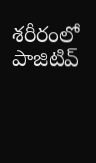శరీరంలో పాజిటివ్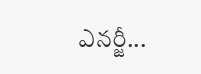ఎనర్జీ...